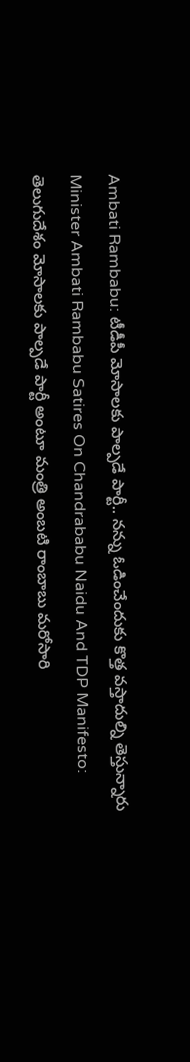Ambati Rambabu: టీడీపీ మోసాలకు పాల్పడే పార్టీ.. నన్ను ఓడించేందుకు కొత్త వస్తాదుల్ని తెస్తున్నారు
Minister Ambati Rambabu Satires On Chandrababu Naidu And TDP Manifesto: తెలుగుదేశం మోసాలకు పాల్పడే పార్టీ అంటూ మంత్రి అంబటి రాంబాబు మరోసారి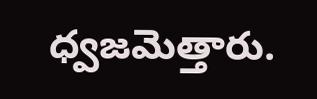ధ్వజమెత్తారు.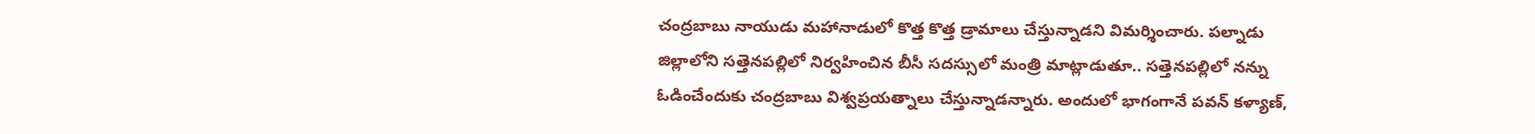చంద్రబాబు నాయుడు మహానాడులో కొత్త కొత్త డ్రామాలు చేస్తున్నాడని విమర్శించారు. పల్నాడు జిల్లాలోని సత్తెనపల్లిలో నిర్వహించిన బీసీ సదస్సులో మంత్రి మాట్లాడుతూ.. సత్తెనపల్లిలో నన్ను ఓడించేందుకు చంద్రబాబు విశ్వప్రయత్నాలు చేస్తున్నాడన్నారు. అందులో భాగంగానే పవన్ కళ్యాణ్,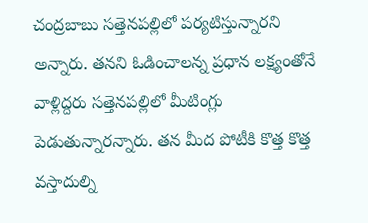చంద్రబాబు సత్తెనపల్లిలో పర్యటిస్తున్నారని అన్నారు. తనని ఓడించాలన్న ప్రధాన లక్ష్యంతోనే వాళ్లిద్దరు సత్తెనపల్లిలో మీటింగ్లు పెడుతున్నారన్నారు. తన మీద పోటీకి కొత్త కొత్త వస్తాదుల్ని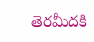తెరమీదకి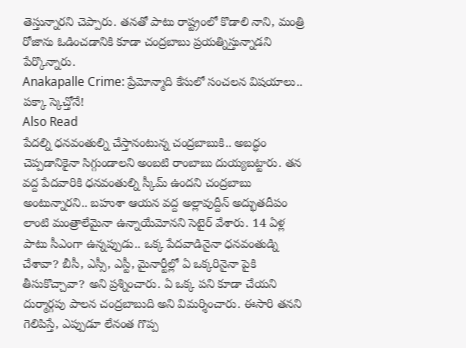తెస్తున్నారని చెప్పారు. తనతో పాటు రాష్ట్రంలో కొడాలి నాని, మంత్రి రోజాను ఓడించడానికి కూడా చంద్రబాబు ప్రయత్నిస్తున్నాడని పేర్కొన్నారు.
Anakapalle Crime: ప్రేమోన్మాది కేసులో సంచలన విషయాలు.. పక్కా స్కెచ్తోనే!
Also Read
పేదల్ని ధనవంతుల్ని చేస్తానంటున్న చంద్రబాబుకి.. అబద్ధం చెప్పడానికైనా సిగ్గుండాలని అంబటి రాంబాబు దుయ్యబట్టారు. తన వద్ద పేదవారికి ధనవంతుల్ని స్కీమ్ ఉందని చంద్రబాబు అంటున్నారని.. బహుశా ఆయన వద్ద అల్లావుద్దీన్ అద్భుతదీపం లాంటి మంత్రాలేమైనా ఉన్నాయేమోనని సెటైర్ వేశారు. 14 ఏళ్ల పాటు సీఎంగా ఉన్నప్పుడు.. ఒక్క పేదవాడినైనా ధనవంతుడ్ని చేశావా? బీసీ, ఎస్సీ, ఎస్టీ, మైనార్టీల్లో ఏ ఒక్కరినైనా పైకి తీసుకొచ్చావా? అని ప్రశ్నించారు. ఏ ఒక్క పని కూడా చేయని దుర్మార్గపు పాలన చంద్రబాబుది అని విమర్శించారు. ఈసారి తనని గెలిపిస్తే, ఎప్పుడూ లేనంత గొప్ప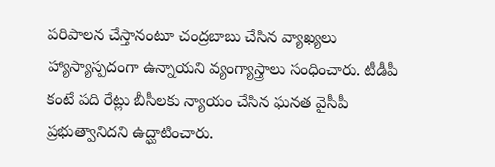పరిపాలన చేస్తానంటూ చంద్రబాబు చేసిన వ్యాఖ్యలు హ్యాస్యాస్పదంగా ఉన్నాయని వ్యంగ్యాస్త్రాలు సంధించారు. టీడీపీ కంటే పది రేట్లు బీసీలకు న్యాయం చేసిన ఘనత వైసీపీ ప్రభుత్వానిదని ఉద్ఘాటించారు.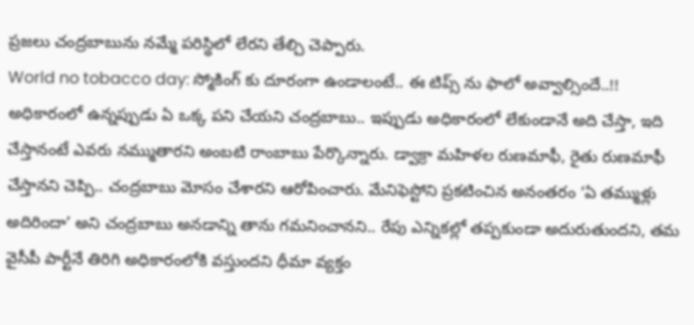ప్రజలు చంద్రబాబును నమ్మే పరిస్థిలో లేరని తేల్చి చెప్పారు.
World no tobacco day: స్మోకింగ్ కు దూరంగా ఉండాలంటే.. ఈ టిప్స్ ను ఫాలో అవ్వాల్సిందే..!!
అధికారంలో ఉన్నప్పుడు ఏ ఒక్క పని చేయని చంద్రబాబు.. ఇప్పుడు అధికారంలో లేకుండానే అది చేస్తా, ఇది చేస్తానంటే ఎవరు నమ్ముతారని అంబటి రాంబాబు పేర్కొన్నారు. డ్వాక్రా మహిళల రుణమాఫీ, రైతు రుణమాఫీ చేస్తానని చెప్పి.. చంద్రబాబు మోసం చేశారని ఆరోపించారు. మేనిఫెస్టోని ప్రకటించిన అనంతరం ‘ఏ తమ్ముళ్లు అదిరిందా’ అని చంద్రబాబు అనడాన్ని తాను గమనించానని.. రేపు ఎన్నికల్లో తప్పకుండా అదురుతుందని, తమ వైసీపీ పార్టీనే తిరిగి అధికారంలోకి వస్తుందని ధీమా వ్యక్తం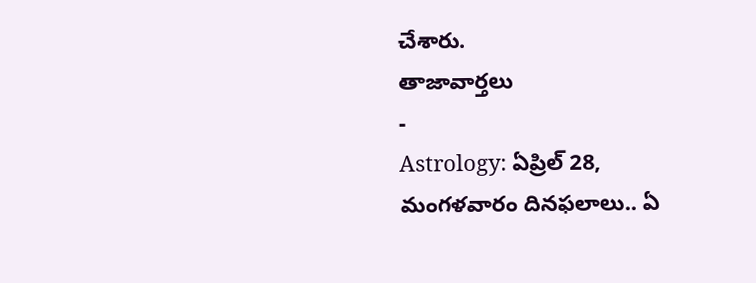చేశారు.
తాజావార్తలు
-
Astrology: ఏప్రిల్ 28, మంగళవారం దినఫలాలు.. ఏ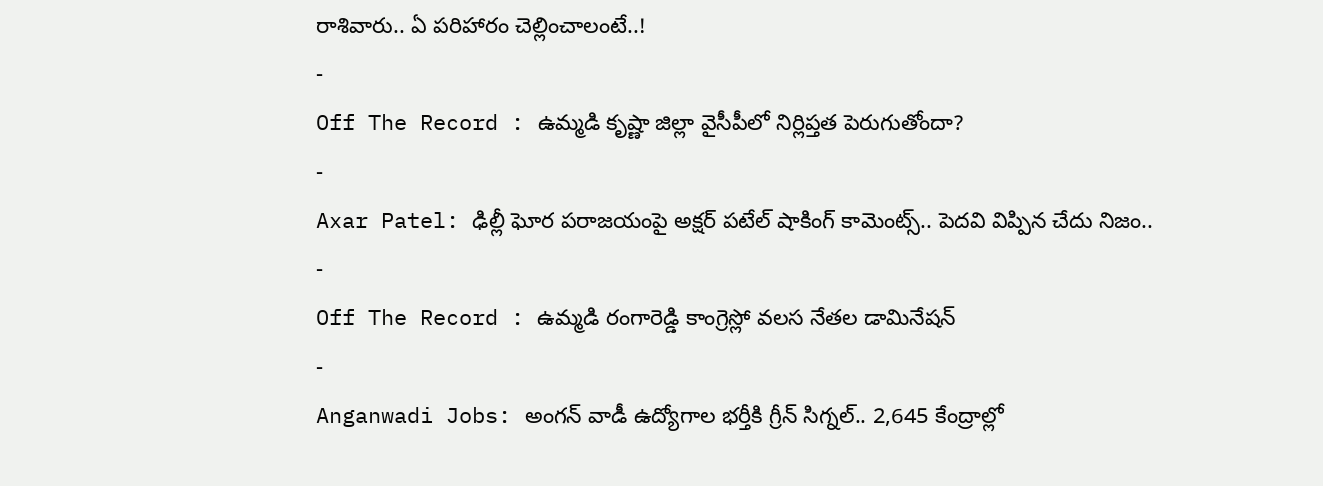రాశివారు.. ఏ పరిహారం చెల్లించాలంటే..!
-
Off The Record : ఉమ్మడి కృష్ణా జిల్లా వైసీపీలో నిర్లిప్తత పెరుగుతోందా?
-
Axar Patel: ఢిల్లీ ఘోర పరాజయంపై అక్షర్ పటేల్ షాకింగ్ కామెంట్స్.. పెదవి విప్పిన చేదు నిజం..
-
Off The Record : ఉమ్మడి రంగారెడ్డి కాంగ్రెస్లో వలస నేతల డామినేషన్
-
Anganwadi Jobs: అంగన్ వాడీ ఉద్యోగాల భర్తీకి గ్రీన్ సిగ్నల్.. 2,645 కేంద్రాల్లో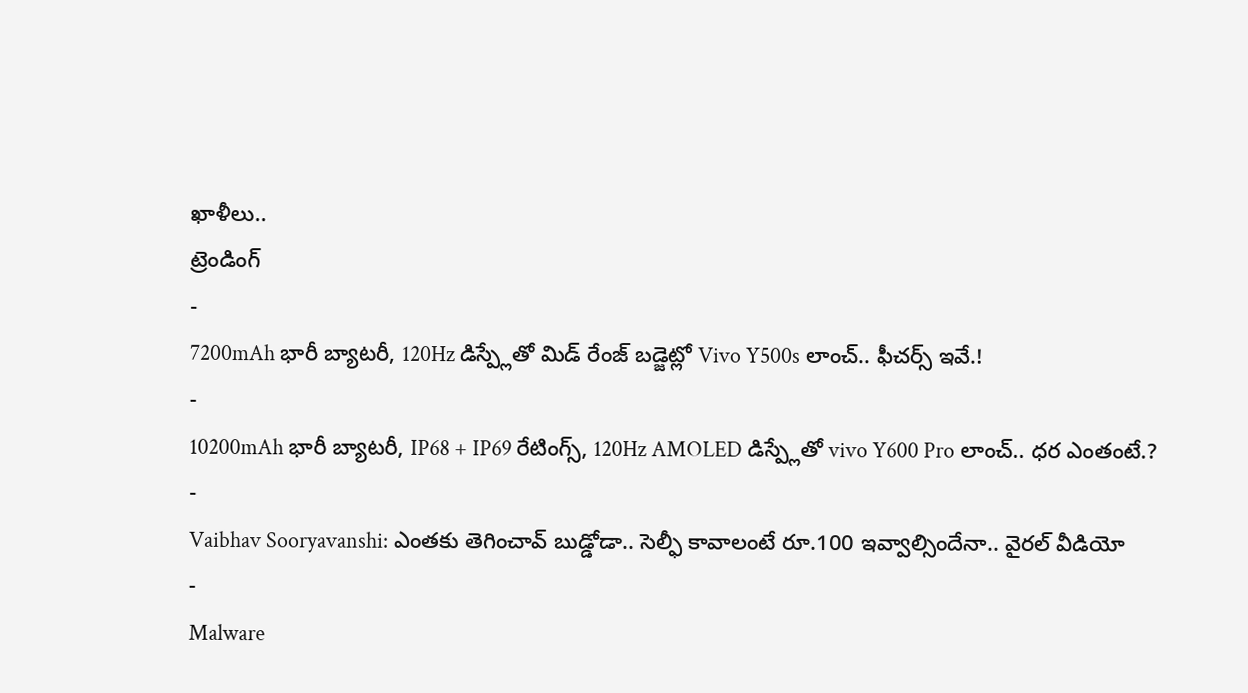ఖాళీలు..
ట్రెండింగ్
-
7200mAh భారీ బ్యాటరీ, 120Hz డిస్ప్లేతో మిడ్ రేంజ్ బడ్జెట్లో Vivo Y500s లాంచ్.. ఫీచర్స్ ఇవే.!
-
10200mAh భారీ బ్యాటరీ, IP68 + IP69 రేటింగ్స్, 120Hz AMOLED డిస్ప్లేతో vivo Y600 Pro లాంచ్.. ధర ఎంతంటే.?
-
Vaibhav Sooryavanshi: ఎంతకు తెగించావ్ బుడ్డోడా.. సెల్ఫీ కావాలంటే రూ.100 ఇవ్వాల్సిందేనా.. వైరల్ వీడియో
-
Malware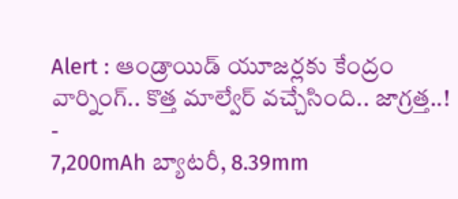Alert : ఆండ్రాయిడ్ యూజర్లకు కేంద్రం వార్నింగ్.. కొత్త మాల్వేర్ వచ్చేసింది.. జాగ్రత్త..!
-
7,200mAh బ్యాటరీ, 8.39mm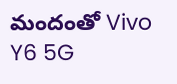మందంతో Vivo Y6 5G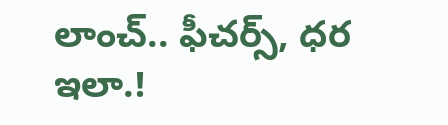లాంచ్.. ఫీచర్స్, ధర ఇలా.!